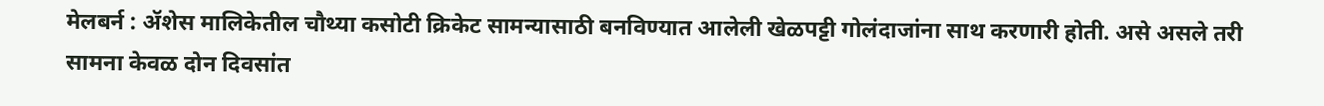मेलबर्न : ॲशेस मालिकेतील चौथ्या कसोटी क्रिकेट सामन्यासाठी बनविण्यात आलेली खेळपट्टी गोलंदाजांना साथ करणारी होती. असे असले तरी सामना केवळ दोन दिवसांत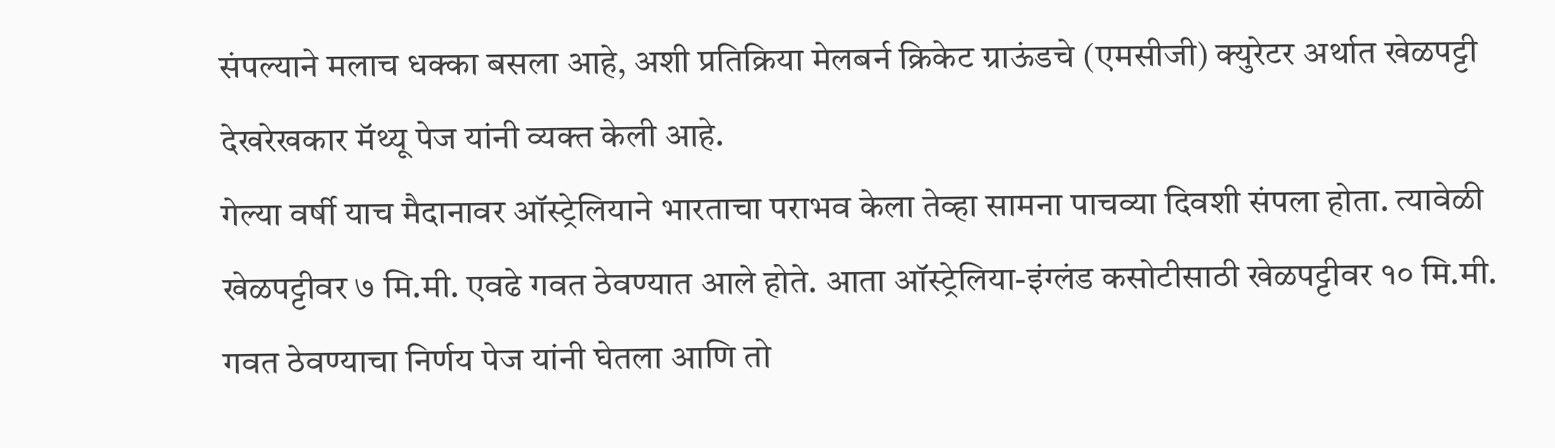संपल्याने मलाच धक्का बसला आहे, अशी प्रतिक्रिया मेलबर्न क्रिकेट ग्राऊंडचे (एमसीजी) क्युरेटर अर्थात खेळपट्टी देखरेखकार मॅथ्यू पेज यांनी व्यक्त केली आहे.
गेल्या वर्षी याच मैदानावर ऑस्ट्रेलियाने भारताचा पराभव केला तेव्हा सामना पाचव्या दिवशी संपला होता. त्यावेळी खेळपट्टीवर ७ मि.मी. एवढे गवत ठेवण्यात आले होते. आता ऑस्ट्रेलिया-इंग्लंड कसोटीसाठी खेळपट्टीवर १० मि.मी. गवत ठेवण्याचा निर्णय पेज यांनी घेतला आणि तो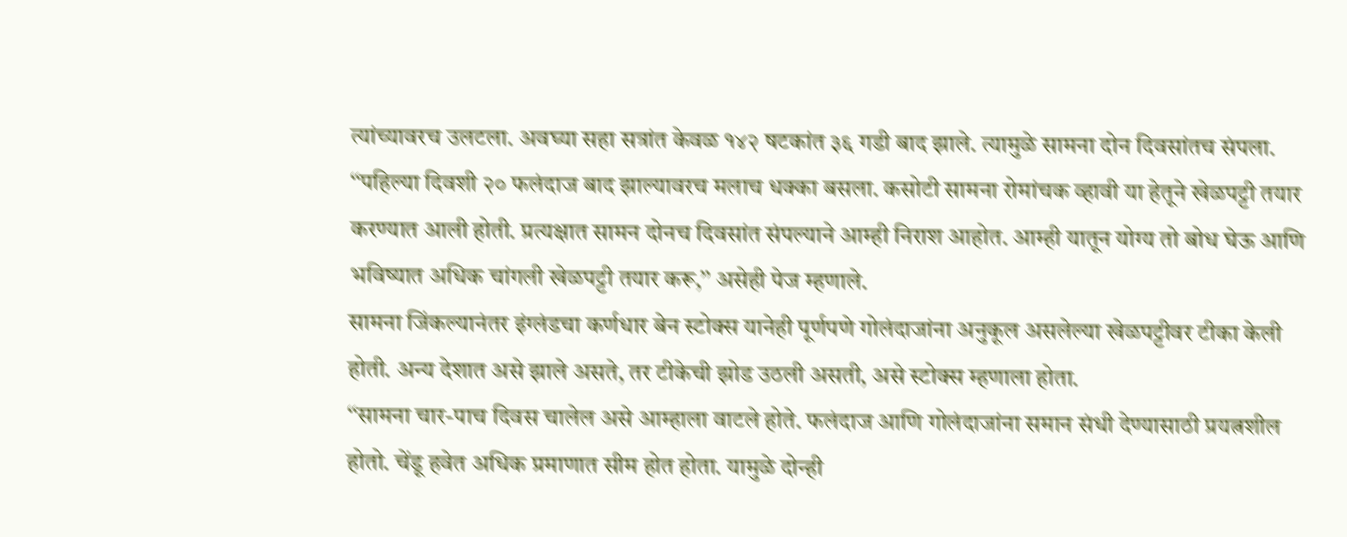त्यांच्यावरच उलटला. अवघ्या सहा सत्रांत केवळ १४२ षटकांत ३६ गडी बाद झाले. त्यामुळे सामना दोन दिवसांतच संपला.
‘‘पहिल्या दिवशी २० फलंदाज बाद झाल्यावरच मलाच धक्का बसला. कसोटी सामना रोमांचक व्हावी या हेतूने खेळपट्टी तयार करण्यात आली होती. प्रत्यक्षात सामन दोनच दिवसांत संपल्याने आम्ही निराश आहोत. आम्ही यातून योग्य तो बोध घेऊ आणि भविष्यात अधिक चांगली खेळपट्टी तयार करू,’’ असेही पेज म्हणाले.
सामना जिंकल्यानंतर इंग्लंडचा कर्णधार बेन स्टोक्स यानेही पूर्णपणे गोलंदाजांना अनुकूल असलेल्या खेळपट्टीवर टीका केली होती. अन्य देशात असे झाले असते, तर टीकेची झोड उठली असती, असे स्टोक्स म्हणाला होता.
‘‘सामना चार-पाच दिवस चालेल असे आम्हाला वाटले होते. फलंदाज आणि गोलंदाजांना समान संधी देण्यासाठी प्रयत्नशील होतो. चेंडू हवेत अधिक प्रमाणात सीम होत होता. यामुळे दोन्ही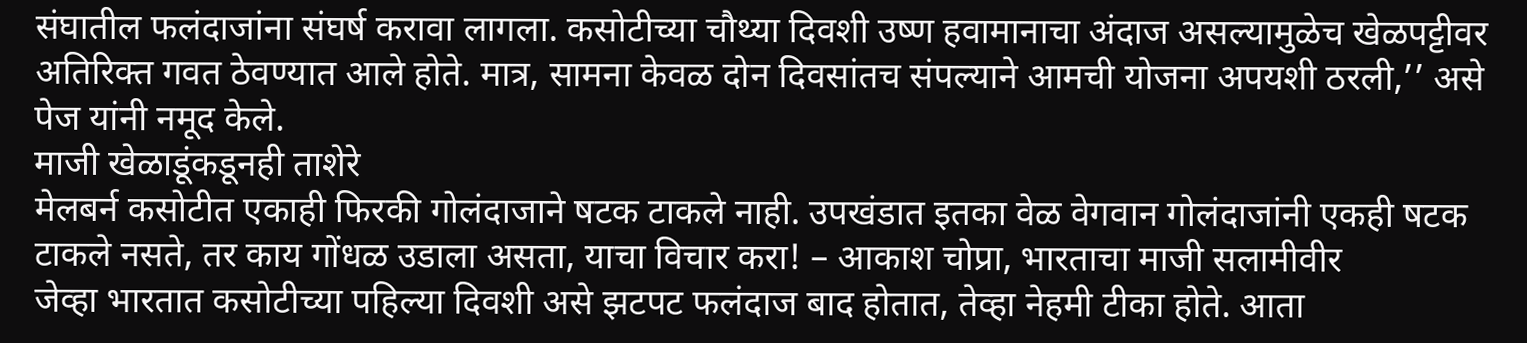संघातील फलंदाजांना संघर्ष करावा लागला. कसोटीच्या चौथ्या दिवशी उष्ण हवामानाचा अंदाज असल्यामुळेच खेळपट्टीवर अतिरिक्त गवत ठेवण्यात आले होते. मात्र, सामना केवळ दोन दिवसांतच संपल्याने आमची योजना अपयशी ठरली,’’ असे पेज यांनी नमूद केले.
माजी खेळाडूंकडूनही ताशेरे
मेलबर्न कसोटीत एकाही फिरकी गोलंदाजाने षटक टाकले नाही. उपखंडात इतका वेळ वेगवान गोलंदाजांनी एकही षटक टाकले नसते, तर काय गोंधळ उडाला असता, याचा विचार करा! – आकाश चोप्रा, भारताचा माजी सलामीवीर
जेव्हा भारतात कसोटीच्या पहिल्या दिवशी असे झटपट फलंदाज बाद होतात, तेव्हा नेहमी टीका होते. आता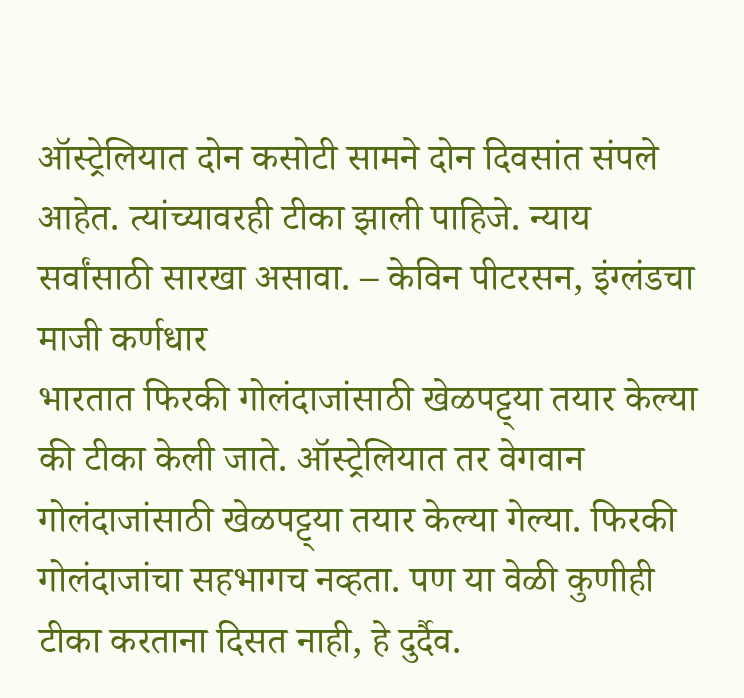ऑस्ट्रेलियात दोन कसोटी सामने दोन दिवसांत संपले आहेत. त्यांच्यावरही टीका झाली पाहिजे. न्याय सर्वांसाठी सारखा असावा. – केविन पीटरसन, इंग्लंडचा माजी कर्णधार
भारतात फिरकी गोलंदाजांसाठी खेळपट्ट्या तयार केल्या की टीका केली जाते. ऑस्ट्रेलियात तर वेगवान गोलंदाजांसाठी खेळपट्ट्या तयार केल्या गेल्या. फिरकी गोलंदाजांचा सहभागच नव्हता. पण या वेळी कुणीही टीका करताना दिसत नाही, हे दुर्दैव.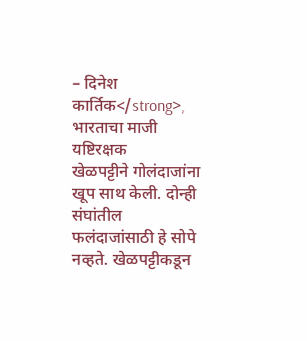– दिनेश कार्तिक</strong>, भारताचा माजी यष्टिरक्षक
खेळपट्टीने गोलंदाजांना खूप साथ केली. दोन्ही संघांतील फलंदाजांसाठी हे सोपे नव्हते. खेळपट्टीकडून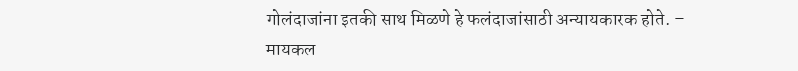गोलंदाजांना इतकी साथ मिळणे हे फलंदाजांसाठी अन्यायकारक होते. – मायकल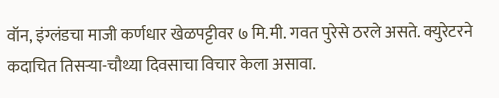वॉन, इंग्लंडचा माजी कर्णधार खेळपट्टीवर ७ मि.मी. गवत पुरेसे ठरले असते. क्युरेटरने कदाचित तिसऱ्या-चौथ्या दिवसाचा विचार केला असावा.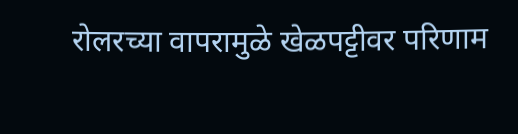रोलरच्या वापरामुळे खेळपट्टीवर परिणाम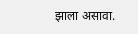झाला असावा.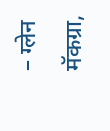– ग्लेन मॅकग्रा,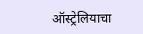ऑस्ट्रेलियाचा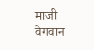माजी वेगवान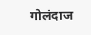गोलंदाज